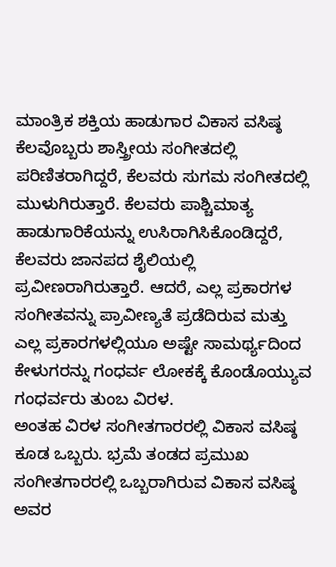ಮಾಂತ್ರಿಕ ಶಕ್ತಿಯ ಹಾಡುಗಾರ ವಿಕಾಸ ವಸಿಷ್ಠ
ಕೆಲವೊಬ್ಬರು ಶಾಸ್ತ್ರೀಯ ಸಂಗೀತದಲ್ಲಿ ಪರಿಣಿತರಾಗಿದ್ದರೆ, ಕೆಲವರು ಸುಗಮ ಸಂಗೀತದಲ್ಲಿ ಮುಳುಗಿರುತ್ತಾರೆ. ಕೆಲವರು ಪಾಶ್ಚಿಮಾತ್ಯ ಹಾಡುಗಾರಿಕೆಯನ್ನು ಉಸಿರಾಗಿಸಿಕೊಂಡಿದ್ದರೆ, ಕೆಲವರು ಜಾನಪದ ಶೈಲಿಯಲ್ಲಿ ಪ್ರವೀಣರಾಗಿರುತ್ತಾರೆ. ಆದರೆ, ಎಲ್ಲ ಪ್ರಕಾರಗಳ ಸಂಗೀತವನ್ನು ಪ್ರಾವೀಣ್ಯತೆ ಪ್ರಡೆದಿರುವ ಮತ್ತು ಎಲ್ಲ ಪ್ರಕಾರಗಳಲ್ಲಿಯೂ ಅಷ್ಟೇ ಸಾಮರ್ಥ್ಯದಿಂದ ಕೇಳುಗರನ್ನು ಗಂಧರ್ವ ಲೋಕಕ್ಕೆ ಕೊಂಡೊಯ್ಯುವ ಗಂಧರ್ವರು ತುಂಬ ವಿರಳ.
ಅಂತಹ ವಿರಳ ಸಂಗೀತಗಾರರಲ್ಲಿ ವಿಕಾಸ ವಸಿಷ್ಠ ಕೂಡ ಒಬ್ಬರು. ಭ್ರಮೆ ತಂಡದ ಪ್ರಮುಖ ಸಂಗೀತಗಾರರಲ್ಲಿ ಒಬ್ಬರಾಗಿರುವ ವಿಕಾಸ ವಸಿಷ್ಠ ಅವರ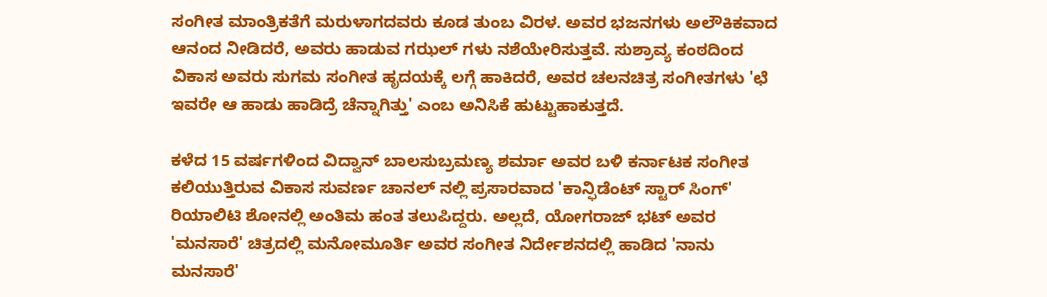ಸಂಗೀತ ಮಾಂತ್ರಿಕತೆಗೆ ಮರುಳಾಗದವರು ಕೂಡ ತುಂಬ ವಿರಳ. ಅವರ ಭಜನಗಳು ಅಲೌಕಿಕವಾದ ಆನಂದ ನೀಡಿದರೆ, ಅವರು ಹಾಡುವ ಗಝಲ್ ಗಳು ನಶೆಯೇರಿಸುತ್ತವೆ. ಸುಶ್ರಾವ್ಯ ಕಂಠದಿಂದ ವಿಕಾಸ ಅವರು ಸುಗಮ ಸಂಗೀತ ಹೃದಯಕ್ಕೆ ಲಗ್ಗೆ ಹಾಕಿದರೆ, ಅವರ ಚಲನಚಿತ್ರ ಸಂಗೀತಗಳು 'ಛೆ ಇವರೇ ಆ ಹಾಡು ಹಾಡಿದ್ರೆ ಚೆನ್ನಾಗಿತ್ತು' ಎಂಬ ಅನಿಸಿಕೆ ಹುಟ್ಟುಹಾಕುತ್ತದೆ.

ಕಳೆದ 15 ವರ್ಷಗಳಿಂದ ವಿದ್ವಾನ್ ಬಾಲಸುಬ್ರಮಣ್ಯ ಶರ್ಮಾ ಅವರ ಬಳಿ ಕರ್ನಾಟಕ ಸಂಗೀತ ಕಲಿಯುತ್ತಿರುವ ವಿಕಾಸ ಸುವರ್ಣ ಚಾನಲ್ ನಲ್ಲಿ ಪ್ರಸಾರವಾದ 'ಕಾನ್ಫಿಡೆಂಟ್ ಸ್ಟಾರ್ ಸಿಂಗ್' ರಿಯಾಲಿಟಿ ಶೋನಲ್ಲಿ ಅಂತಿಮ ಹಂತ ತಲುಪಿದ್ದರು. ಅಲ್ಲದೆ, ಯೋಗರಾಜ್ ಭಟ್ ಅವರ 'ಮನಸಾರೆ' ಚಿತ್ರದಲ್ಲಿ ಮನೋಮೂರ್ತಿ ಅವರ ಸಂಗೀತ ನಿರ್ದೇಶನದಲ್ಲಿ ಹಾಡಿದ 'ನಾನು ಮನಸಾರೆ'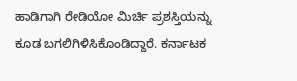ಹಾಡಿಗಾಗಿ ರೇಡಿಯೋ ಮಿರ್ಚಿ ಪ್ರಶಸ್ತಿಯನ್ನು ಕೂಡ ಬಗಲಿಗಿಳಿಸಿಕೊಂಡಿದ್ದಾರೆ. ಕರ್ನಾಟಕ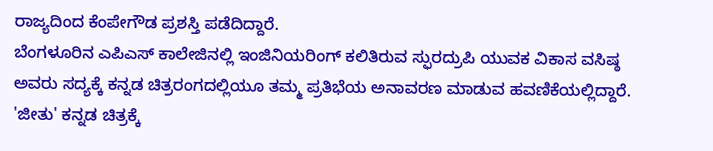ರಾಜ್ಯದಿಂದ ಕೆಂಪೇಗೌಡ ಪ್ರಶಸ್ತಿ ಪಡೆದಿದ್ದಾರೆ.
ಬೆಂಗಳೂರಿನ ಎಪಿಎಸ್ ಕಾಲೇಜಿನಲ್ಲಿ ಇಂಜಿನಿಯರಿಂಗ್ ಕಲಿತಿರುವ ಸ್ಫುರದ್ರುಪಿ ಯುವಕ ವಿಕಾಸ ವಸಿಷ್ಠ ಅವರು ಸದ್ಯಕ್ಕೆ ಕನ್ನಡ ಚಿತ್ರರಂಗದಲ್ಲಿಯೂ ತಮ್ಮ ಪ್ರತಿಭೆಯ ಅನಾವರಣ ಮಾಡುವ ಹವಣಿಕೆಯಲ್ಲಿದ್ದಾರೆ. 'ಜೀತು' ಕನ್ನಡ ಚಿತ್ರಕ್ಕೆ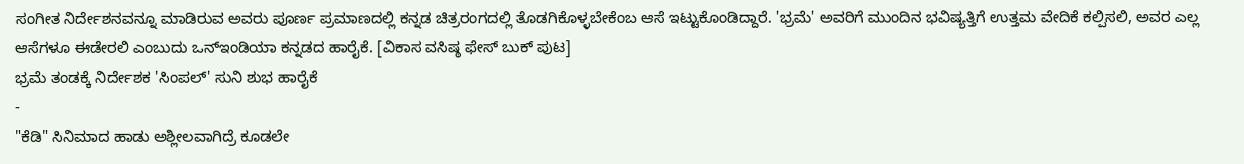ಸಂಗೀತ ನಿರ್ದೇಶನವನ್ನೂ ಮಾಡಿರುವ ಅವರು ಪೂರ್ಣ ಪ್ರಮಾಣದಲ್ಲಿ ಕನ್ನಡ ಚಿತ್ರರಂಗದಲ್ಲಿ ತೊಡಗಿಕೊಳ್ಳಬೇಕೆಂಬ ಆಸೆ ಇಟ್ಟುಕೊಂಡಿದ್ದಾರೆ. 'ಭ್ರಮೆ' ಅವರಿಗೆ ಮುಂದಿನ ಭವಿಷ್ಯತ್ತಿಗೆ ಉತ್ತಮ ವೇದಿಕೆ ಕಲ್ಪಿಸಲಿ, ಅವರ ಎಲ್ಲ ಆಸೆಗಳೂ ಈಡೇರಲಿ ಎಂಬುದು ಒನ್ಇಂಡಿಯಾ ಕನ್ನಡದ ಹಾರೈಕೆ. [ವಿಕಾಸ ವಸಿಷ್ಠ ಫೇಸ್ ಬುಕ್ ಪುಟ]
ಭ್ರಮೆ ತಂಡಕ್ಕೆ ನಿರ್ದೇಶಕ 'ಸಿಂಪಲ್' ಸುನಿ ಶುಭ ಹಾರೈಕೆ
-
"ಕೆಡಿ" ಸಿನಿಮಾದ ಹಾಡು ಅಶ್ಲೀಲವಾಗಿದ್ರೆ ಕೂಡಲೇ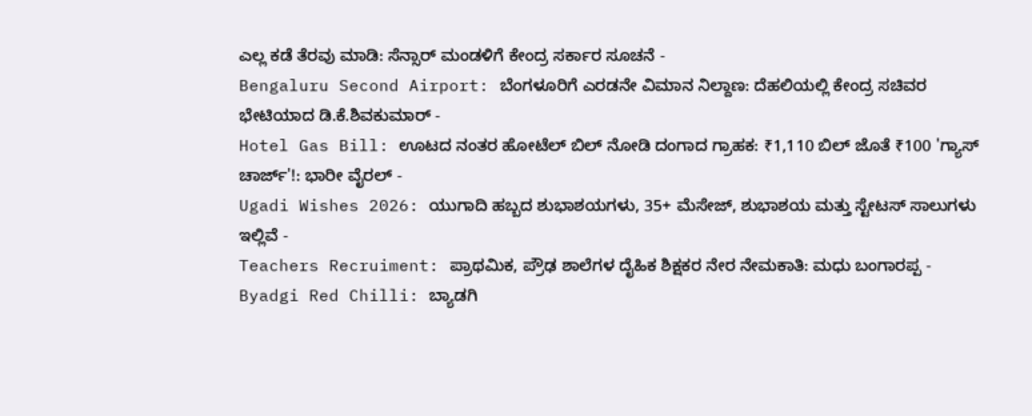ಎಲ್ಲ ಕಡೆ ತೆರವು ಮಾಡಿ: ಸೆನ್ಸಾರ್ ಮಂಡಳಿಗೆ ಕೇಂದ್ರ ಸರ್ಕಾರ ಸೂಚನೆ -
Bengaluru Second Airport: ಬೆಂಗಳೂರಿಗೆ ಎರಡನೇ ವಿಮಾನ ನಿಲ್ದಾಣ: ದೆಹಲಿಯಲ್ಲಿ ಕೇಂದ್ರ ಸಚಿವರ ಭೇಟಿಯಾದ ಡಿ.ಕೆ.ಶಿವಕುಮಾರ್ -
Hotel Gas Bill: ಊಟದ ನಂತರ ಹೋಟೆಲ್ ಬಿಲ್ ನೋಡಿ ದಂಗಾದ ಗ್ರಾಹಕ: ₹1,110 ಬಿಲ್ ಜೊತೆ ₹100 'ಗ್ಯಾಸ್ ಚಾರ್ಜ್'!: ಭಾರೀ ವೈರಲ್ -
Ugadi Wishes 2026: ಯುಗಾದಿ ಹಬ್ಬದ ಶುಭಾಶಯಗಳು, 35+ ಮೆಸೇಜ್, ಶುಭಾಶಯ ಮತ್ತು ಸ್ಟೇಟಸ್ ಸಾಲುಗಳು ಇಲ್ಲಿವೆ -
Teachers Recruiment: ಪ್ರಾಥಮಿಕ, ಪ್ರೌಢ ಶಾಲೆಗಳ ದೈಹಿಕ ಶಿಕ್ಷಕರ ನೇರ ನೇಮಕಾತಿ: ಮಧು ಬಂಗಾರಪ್ಪ -
Byadgi Red Chilli: ಬ್ಯಾಡಗಿ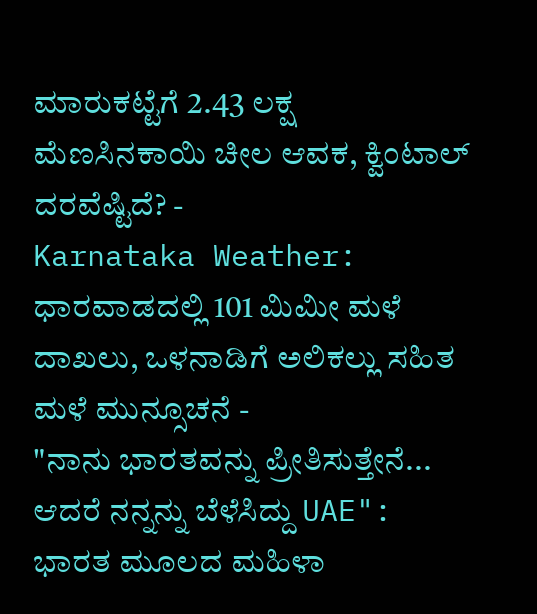ಮಾರುಕಟ್ಟೆಗೆ 2.43 ಲಕ್ಷ ಮೆಣಸಿನಕಾಯಿ ಚೀಲ ಆವಕ, ಕ್ವಿಂಟಾಲ್ ದರವೆಷ್ಟಿದೆ? -
Karnataka Weather: ಧಾರವಾಡದಲ್ಲಿ 101 ಮಿಮೀ ಮಳೆ ದಾಖಲು, ಒಳನಾಡಿಗೆ ಅಲಿಕಲ್ಲು ಸಹಿತ ಮಳೆ ಮುನ್ಸೂಚನೆ -
"ನಾನು ಭಾರತವನ್ನು ಪ್ರೀತಿಸುತ್ತೇನೆ... ಆದರೆ ನನ್ನನ್ನು ಬೆಳೆಸಿದ್ದು UAE": ಭಾರತ ಮೂಲದ ಮಹಿಳಾ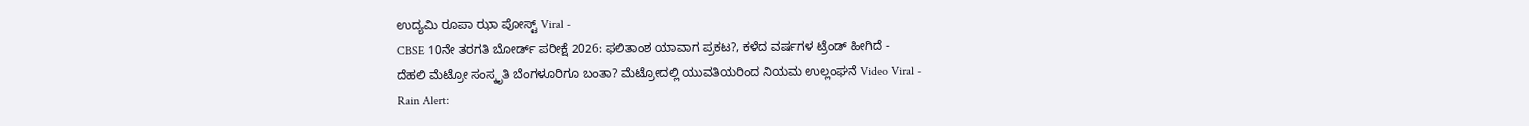ಉದ್ಯಮಿ ರೂಪಾ ಝಾ ಪೋಸ್ಟ್ Viral -
CBSE 10ನೇ ತರಗತಿ ಬೋರ್ಡ್ ಪರೀಕ್ಷೆ 2026: ಫಲಿತಾಂಶ ಯಾವಾಗ ಪ್ರಕಟ?, ಕಳೆದ ವರ್ಷಗಳ ಟ್ರೆಂಡ್ ಹೀಗಿದೆ -
ದೆಹಲಿ ಮೆಟ್ರೋ ಸಂಸ್ಕೃತಿ ಬೆಂಗಳೂರಿಗೂ ಬಂತಾ? ಮೆಟ್ರೋದಲ್ಲಿ ಯುವತಿಯರಿಂದ ನಿಯಮ ಉಲ್ಲಂಘನೆ Video Viral -
Rain Alert: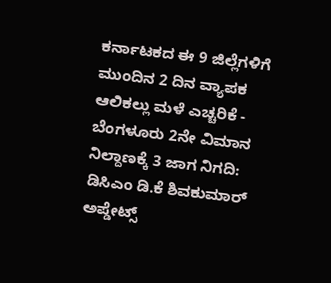ಕರ್ನಾಟಕದ ಈ 9 ಜಿಲ್ಲೆಗಳಿಗೆ ಮುಂದಿನ 2 ದಿನ ವ್ಯಾಪಕ ಆಲಿಕಲ್ಲು ಮಳೆ ಎಚ್ಚರಿಕೆ -
ಬೆಂಗಳೂರು 2ನೇ ವಿಮಾನ ನಿಲ್ದಾಣಕ್ಕೆ 3 ಜಾಗ ನಿಗದಿ: ಡಿಸಿಎಂ ಡಿ.ಕೆ ಶಿವಕುಮಾರ್ ಅಪ್ಡೇಟ್ಸ್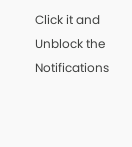Click it and Unblock the Notifications